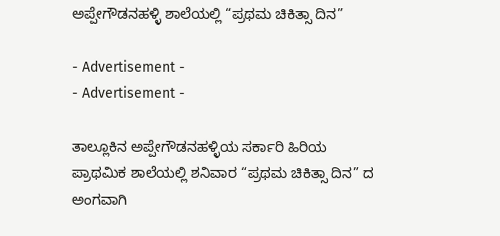ಅಪ್ಪೇಗೌಡನಹಳ್ಳಿ ಶಾಲೆಯಲ್ಲಿ “ಪ್ರಥಮ ಚಿಕಿತ್ಸಾ ದಿನ”

- Advertisement -
- Advertisement -

ತಾಲ್ಲೂಕಿನ ಅಪ್ಪೇಗೌಡನಹಳ್ಳಿಯ ಸರ್ಕಾರಿ ಹಿರಿಯ ಪ್ರಾಥಮಿಕ ಶಾಲೆಯಲ್ಲಿ ಶನಿವಾರ “ಪ್ರಥಮ ಚಿಕಿತ್ಸಾ ದಿನ” ದ ಅಂಗವಾಗಿ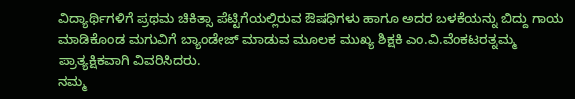ವಿದ್ಯಾರ್ಥಿಗಳಿಗೆ ಪ್ರಥಮ ಚಿಕಿತ್ಸಾ ಪೆಟ್ಟಿಗೆಯಲ್ಲಿರುವ ಔಷಧಿಗಳು ಹಾಗೂ ಅದರ ಬಳಕೆಯನ್ನು ಬಿದ್ದು ಗಾಯ ಮಾಡಿಕೊಂಡ ಮಗುವಿಗೆ ಬ್ಯಾಂಡೇಜ್ ಮಾಡುವ ಮೂಲಕ ಮುಖ್ಯ ಶಿಕ್ಷಕಿ ಎಂ.ವಿ.ವೆಂಕಟರತ್ನಮ್ಮ ಪ್ರಾತ್ಯಕ್ಷಿಕವಾಗಿ ವಿವರಿಸಿದರು.
ನಮ್ಮ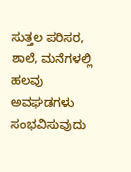ಸುತ್ತಲ ಪರಿಸರ, ಶಾಲೆ, ಮನೆಗಳಲ್ಲಿ ಹಲವು ಅವಘಡಗಳು ಸಂಭವಿಸುವುದು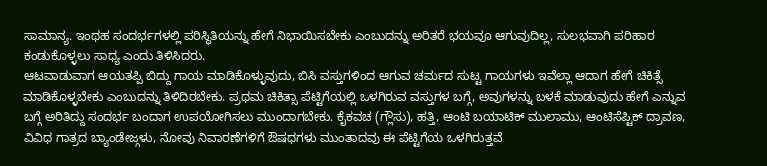ಸಾಮಾನ್ಯ. ಇಂಥಹ ಸಂದರ್ಭಗಳಲ್ಲಿ ಪರಿಸ್ಥಿತಿಯನ್ನು ಹೇಗೆ ನಿಭಾಯಿಸಬೇಕು ಎಂಬುದನ್ನು ಅರಿತರೆ ಭಯವೂ ಆಗುವುದಿಲ್ಲ, ಸುಲಭವಾಗಿ ಪರಿಹಾರ ಕಂಡುಕೊಳ್ಳಲು ಸಾಧ್ಯ ಎಂದು ತಿಳಿಸಿದರು.
ಆಟವಾಡುವಾಗ ಆಯತಪ್ಪಿ ಬಿದ್ದು ಗಾಯ ಮಾಡಿಕೊಳ್ಳುವುದು, ಬಿಸಿ ವಸ್ತುಗಳಿಂದ ಆಗುವ ಚರ್ಮದ ಸುಟ್ಟ ಗಾಯಗಳು ಇವೆಲ್ಲಾ ಆದಾಗ ಹೇಗೆ ಚಿಕಿತ್ಸೆ ಮಾಡಿಕೊಳ್ಳಬೇಕು ಎಂಬುದನ್ನು ತಿಳಿದಿರಬೇಕು. ಪ್ರಥಮ ಚಿಕಿತ್ಸಾ ಪೆಟ್ಟಿಗೆಯಲ್ಲಿ ಒಳಗಿರುವ ವಸ್ತುಗಳ ಬಗ್ಗೆ, ಅವುಗಳನ್ನು ಬಳಕೆ ಮಾಡುವುದು ಹೇಗೆ ಎನ್ನುವ ಬಗ್ಗೆ ಅರಿತಿದ್ದು ಸಂದರ್ಭ ಬಂದಾಗ ಉಪಯೋಗಿಸಲು ಮುಂದಾಗಬೇಕು. ಕೈಕವಚ (ಗ್ಲೌಸು), ಹತ್ತಿ, ಆಂಟಿ ಬಯಾಟಿಕ್ ಮುಲಾಮು, ಆಂಟಿಸೆಪ್ಟಿಕ್ ದ್ರಾವಣ, ವಿವಿಧ ಗಾತ್ರದ ಬ್ಯಾಂಡೇಜ್ಗಳು, ನೋವು ನಿವಾರಣೆಗಳಿಗೆ ಔಷಧಗಳು ಮುಂತಾದವು ಈ ಪೆಟ್ಟಿಗೆಯ ಒಳಗಿರುತ್ತವೆ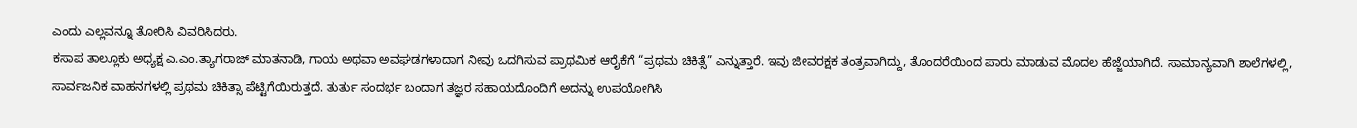ಎಂದು ಎಲ್ಲವನ್ನೂ ತೋರಿಸಿ ವಿವರಿಸಿದರು.
ಕಸಾಪ ತಾಲ್ಲೂಕು ಅಧ್ಯಕ್ಷ ಎ.ಎಂ.ತ್ಯಾಗರಾಜ್ ಮಾತನಾಡಿ, ಗಾಯ ಅಥವಾ ಅವಘಡಗಳಾದಾಗ ನೀವು ಒದಗಿಸುವ ಪ್ರಾಥಮಿಕ ಆರೈಕೆಗೆ “ಪ್ರಥಮ ಚಿಕಿತ್ಸೆ” ಎನ್ನುತ್ತಾರೆ. ಇವು ಜೀವರಕ್ಷಕ ತಂತ್ರವಾಗಿದ್ದು, ತೊಂದರೆಯಿಂದ ಪಾರು ಮಾಡುವ ಮೊದಲ ಹೆಜ್ಜೆಯಾಗಿದೆ. ಸಾಮಾನ್ಯವಾಗಿ ಶಾಲೆಗಳಲ್ಲಿ, ಸಾರ್ವಜನಿಕ ವಾಹನಗಳಲ್ಲಿ ಪ್ರಥಮ ಚಿಕಿತ್ಸಾ ಪೆಟ್ಟಿಗೆಯಿರುತ್ತದೆ. ತುರ್ತು ಸಂದರ್ಭ ಬಂದಾಗ ತಜ್ಞರ ಸಹಾಯದೊಂದಿಗೆ ಅದನ್ನು ಉಪಯೋಗಿಸಿ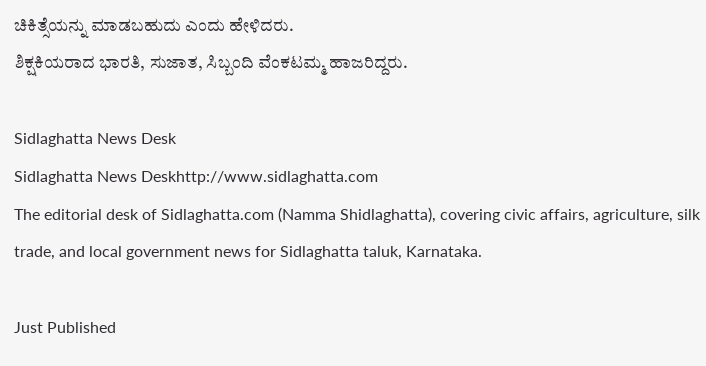ಚಿಕಿತ್ಸೆಯನ್ನು ಮಾಡಬಹುದು ಎಂದು ಹೇಳಿದರು.
ಶಿಕ್ಷಕಿಯರಾದ ಭಾರತಿ, ಸುಜಾತ, ಸಿಬ್ಬಂದಿ ವೆಂಕಟಮ್ಮ ಹಾಜರಿದ್ದರು.

Sidlaghatta News Desk
Sidlaghatta News Deskhttp://www.sidlaghatta.com
The editorial desk of Sidlaghatta.com (Namma Shidlaghatta), covering civic affairs, agriculture, silk trade, and local government news for Sidlaghatta taluk, Karnataka.

Just Published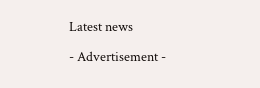Latest news

- Advertisement -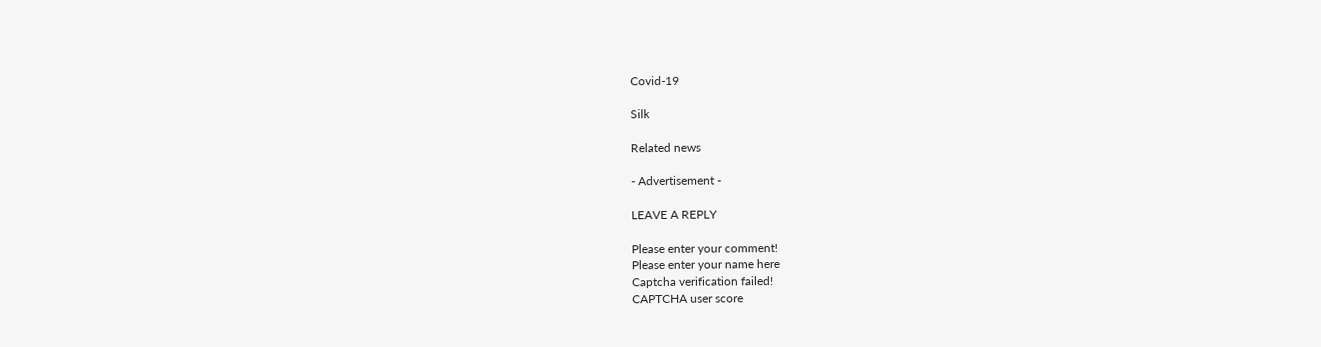Covid-19

Silk

Related news

- Advertisement -

LEAVE A REPLY

Please enter your comment!
Please enter your name here
Captcha verification failed!
CAPTCHA user score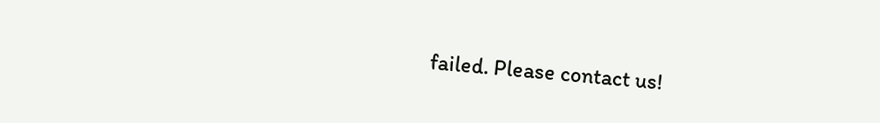failed. Please contact us!